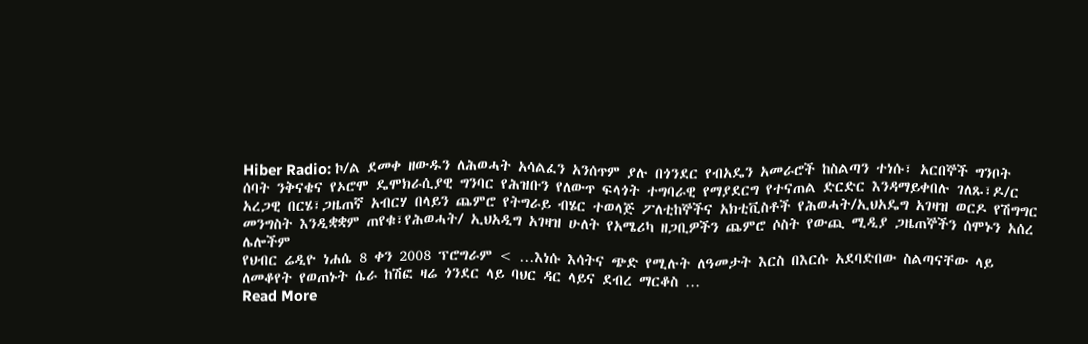Hiber Radio: ኮ/ል ደመቀ ዘውዱን ለሕወሓት አሳልፈን አንሰጥም ያሉ በጎንደር የብአዴን አመራሮች ከስልጣን ተነሱ፣ አርበኞች ግንቦት ሰባት ንቅናቄና የኦሮሞ ዴሞክራሲያዊ ግንባር የሕዝቡን የለውጥ ፍላጎት ተግባራዊ የማያደርግ የተናጠል ድርድር እንዳማይቀበሉ ገለጹ፣ዶ/ር አረጋዊ በርሄ፣ጋዜጠኛ አብርሃ በላይን ጨምሮ የትግራይ ብሄር ተወላጅ ፖለቲከኞችና አክቲቪስቶች የሕወሓት/ኢህአዴግ አገዛዝ ወርዶ የሽግግር መንግስት እንዲቋቋም ጠየቁ፣የሕወሓት/ ኢህአዲግ አገዛዝ ሁለት የአሜሪካ ዘጋቢዎችን ጨምሮ ሶስት የውጪ ሚዲያ ጋዜጠኞችን ሰሞኑን አሰረ ሌሎችም
የህብር ሬዲዮ ነሐሴ 8 ቀን 2008 ፕሮግራም < …እነሱ እሳትና ጭድ የሚሉት ለዓመታት እርስ በእርሱ አደባድበው ስልጣናቸው ላይ ለመቆየት የወጠኑት ሴራ ከሽፎ ዛሬ ጎንደር ላይ ባህር ዳር ላይና ደብረ ማርቆስ …
Read More